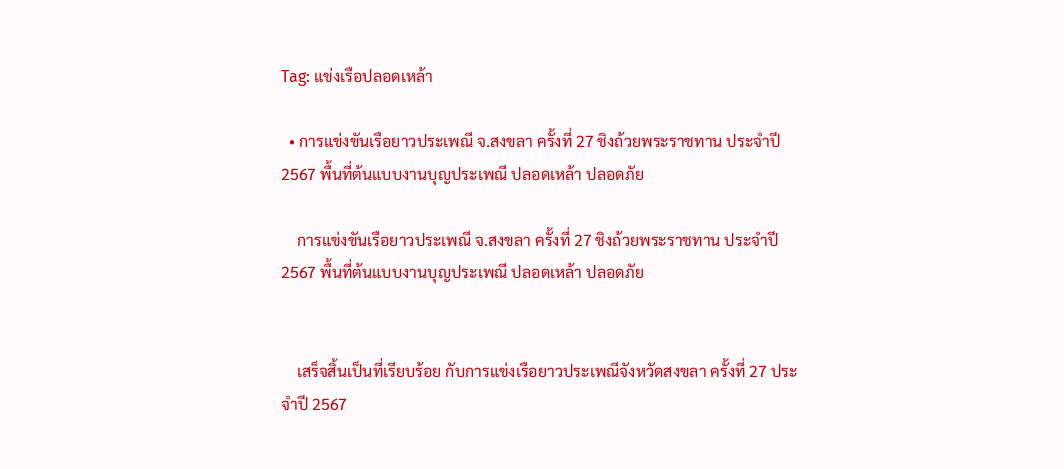Tag: แข่งเรือปลอดเหล้า

  • การแข่งขันเรือยาวประเพณี จ.สงขลา ครั้งที่ 27 ชิงถ้วยพระราชทาน ประจำปี 2567 พื้นที่ต้นแบบงานบุญประเพณี ปลอดเหล้า ปลอดภัย

    การแข่งขันเรือยาวประเพณี จ.สงขลา ครั้งที่ 27 ชิงถ้วยพระราชทาน ประจำปี 2567 พื้นที่ต้นแบบงานบุญประเพณี ปลอดเหล้า ปลอดภัย


    เสร็จสิ้นเป็นที่เรียบร้อย กับการแข่งเรือยาวประเพณีจังหวัดสงขลา ครั้งที่ 27 ประจำปี 2567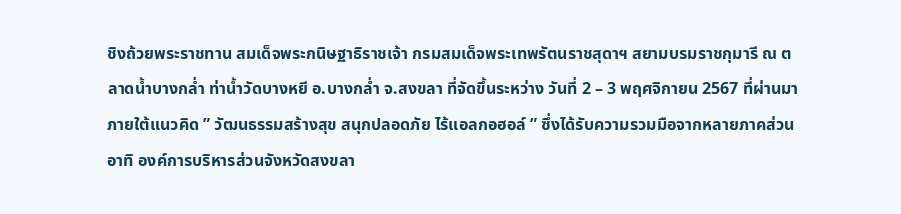ชิงถ้วยพระราชทาน สมเด็จพระกนิษฐาธิราชเจ้า กรมสมเด็จพระเทพรัตนราชสุดาฯ สยามบรมราชกุมารี ณ ตลาดน้ำบางกล่ำ ท่าน้ำวัดบางหยี อ.บางกล่ำ จ.สงขลา ที่จัดขึ้นระหว่าง วันที่ 2 – 3 พฤศจิกายน 2567 ที่ผ่านมา ภายใต้แนวคิด ” วัฒนธรรมสร้างสุข สนุกปลอดภัย ไร้แอลกอฮอล์ ” ซึ่งได้รับความรวมมือจากหลายภาคส่วน อาทิ องค์การบริหารส่วนจังหวัดสงขลา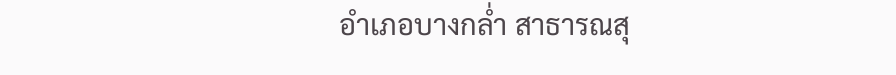อำเภอบางกล่ำ สาธารณสุ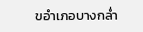ขอำเภอบางกล่ำ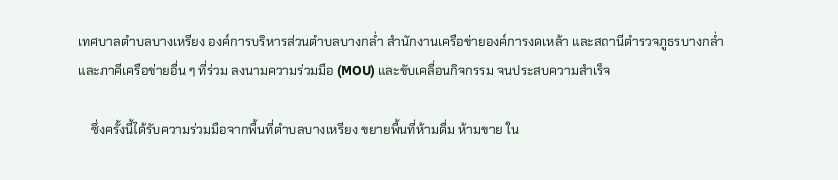เทศบาลตำบลบางเหรียง องค์การบริหารส่วนตำบลบางกล่ำ สำนักงานเครือข่ายองค์การงดเหล้า และสถานีตำรวจภูธรบางกล่ำ และภาคีเครือข่ายอื่น ๆ ที่ร่วม ลงนามความร่วมมือ (MOU) และขับเคลื่อนกิจกรรม จนประสบความสำเร็จ

    ซึ่งครั้งนี้ได้รับความร่วมมือจากพื้นที่ตำบลบางเหรียง ขยายพื้นที่ห้ามดื่ม ห้ามขาย ใน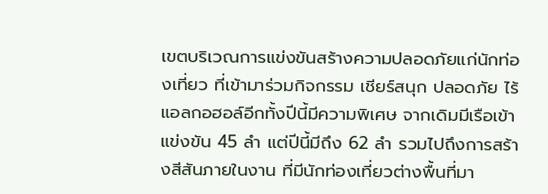เขตบริเวณการแข่งขันสร้างความปลอดภัยแก่นักท่องเที่ยว ที่เข้ามาร่วมกิจกรรม เชียร์สนุก ปลอดภัย ไร้แอลกอฮอล์อีกทั้งปีนี้มีความพิเศษ จากเดิมมีเรือเข้าแข่งขัน 45 ลำ แต่ปีนี้มีถึง 62 ลำ รวมไปถึงการสร้างสีสันภายในงาน ที่มีนักท่องเที่ยวต่างพื้นที่มา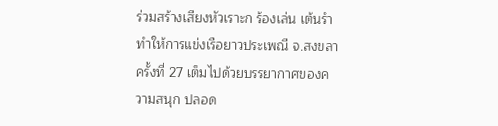ร่วมสร้างเสียงหัวเราะก ร้องเล่น เต้นรำ ทำให้การแข่งเรือยาวประเพณี จ.สงขลา ครั้งที่ 27 เต็มไปด้วยบรรยากาศของความสนุก ปลอด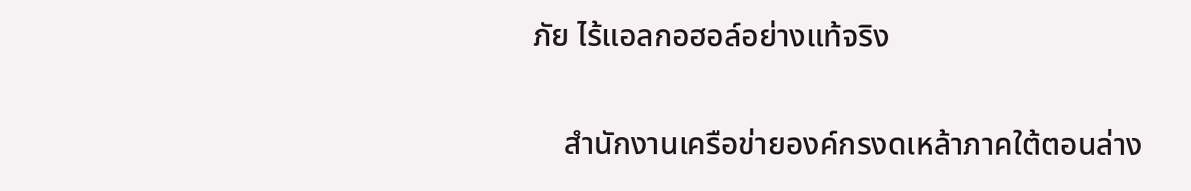ภัย ไร้แอลกอฮอล์อย่างแท้จริง

    สำนักงานเครือข่ายองค์กรงดเหล้าภาคใต้ตอนล่าง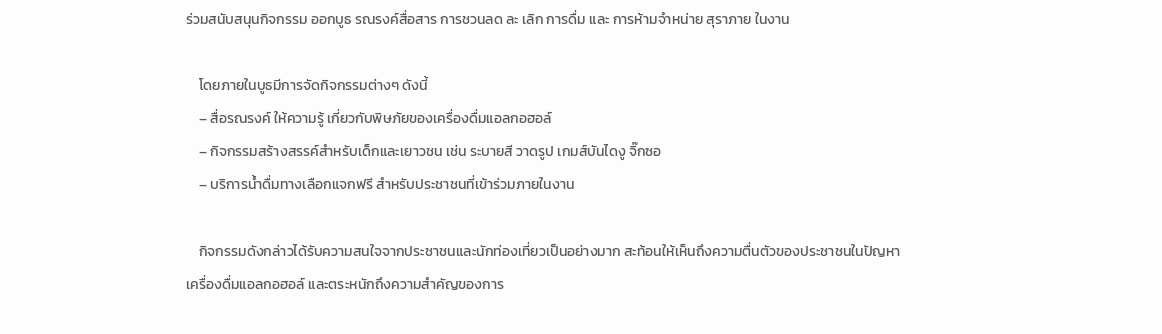ร่วมสนับสนุนกิจกรรม ออกบูธ รณรงค์สื่อสาร การชวนลด ละ เลิก การดื่ม และ การห้ามจำหน่าย สุราภาย ในงาน

    โดยภายในบูธมีการจัดกิจกรรมต่างๆ ดังนี้
    – สื่อรณรงค์ ให้ความรู้ เกี่ยวกับพิษภัยของเครื่องดื่มแอลกอฮอล์
    – กิจกรรมสร้างสรรค์สำหรับเด็กและเยาวชน เช่น ระบายสี วาดรูป เกมส์บันไดงู จิ๊กซอ
    – บริการน้ำดื่มทางเลือกแจกฟรี สำหรับประชาชนที่เข้าร่วมภายในงาน

    กิจกรรมดังกล่าวได้รับความสนใจจากประชาชนและนักท่องเที่ยวเป็นอย่างมาก สะท้อนให้เห็นถึงความตื่นตัวของประชาชนในปัญหาเครื่องดื่มแอลกอฮอล์ และตระหนักถึงความสำคัญของการ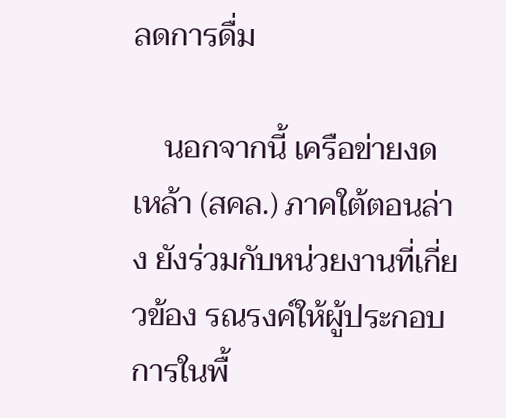ลดการดื่ม

    นอกจากนี้ เครือข่ายงดเหล้า (สคล.) ภาคใต้ตอนล่าง ยังร่วมกับหน่วยงานที่เกี่ยวข้อง รณรงค์ให้ผู้ประกอบการในพื้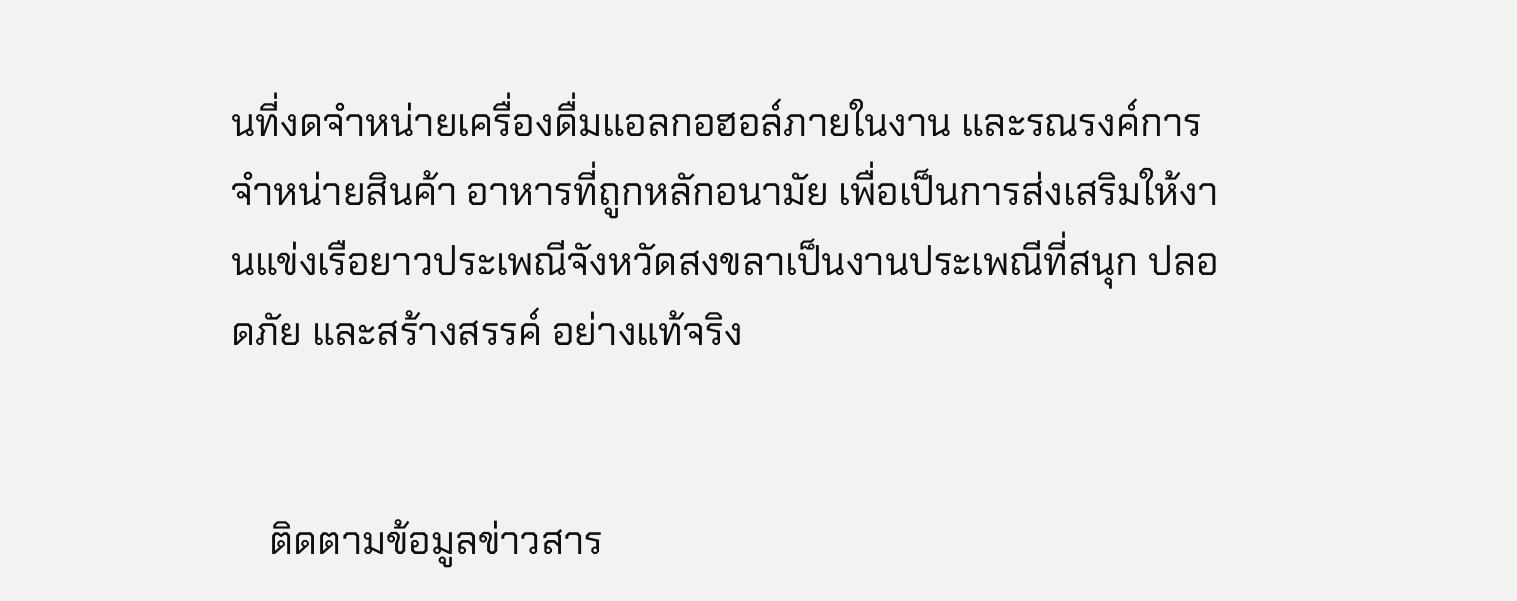นที่งดจำหน่ายเครื่องดื่มแอลกอฮอล์ภายในงาน และรณรงค์การจำหน่ายสินค้า อาหารที่ถูกหลักอนามัย เพื่อเป็นการส่งเสริมให้งานแข่งเรือยาวประเพณีจังหวัดสงขลาเป็นงานประเพณีที่สนุก ปลอดภัย และสร้างสรรค์ อย่างแท้จริง


    ติดตามข้อมูลข่าวสาร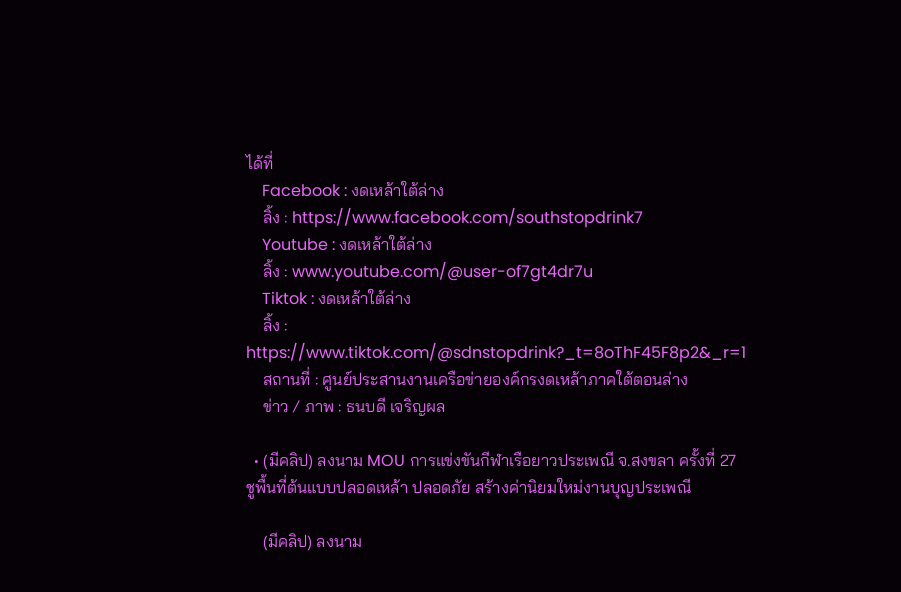ได้ที่
    Facebook : งดเหล้าใต้ล่าง
    ลิ้ง : https://www.facebook.com/southstopdrink7
    Youtube : งดเหล้าใต้ล่าง
    ลิ้ง : www.youtube.com/@user-of7gt4dr7u
    Tiktok : งดเหล้าใต้ล่าง
    ลิ้ง : https://www.tiktok.com/@sdnstopdrink?_t=8oThF45F8p2&_r=1
    สถานที่ : ศูนย์ประสานงานเครือข่ายองค์กรงดเหล้าภาคใต้ตอนล่าง
    ข่าว / ภาพ : ธนบดี เจริญผล

  • (มีคลิป) ลงนาม MOU การแข่งขันกีฬาเรือยาวประเพณี จ.สงขลา ครั้งที่ 27 ชูพื้นที่ต้นแบบปลอดเหล้า ปลอดภัย สร้างค่านิยมใหม่งานบุญประเพณี

    (มีคลิป) ลงนาม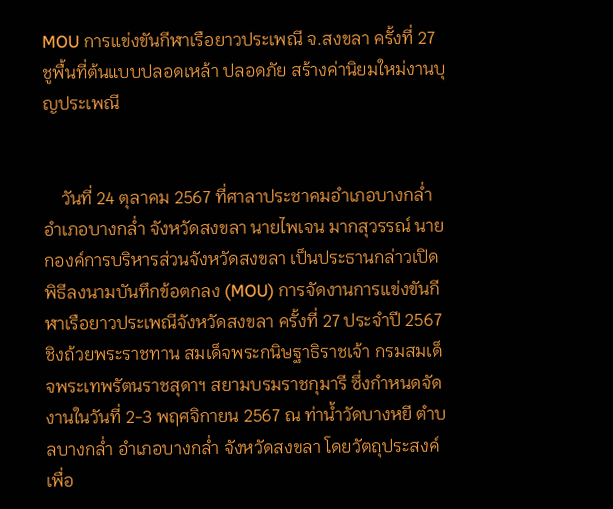MOU การแข่งขันกีฬาเรือยาวประเพณี จ.สงขลา ครั้งที่ 27 ชูพื้นที่ต้นแบบปลอดเหล้า ปลอดภัย สร้างค่านิยมใหม่งานบุญประเพณี


    วันที่ 24 ตุลาคม 2567 ที่ศาลาประชาคมอำเภอบางกล่ำ อำเภอบางกล่ำ จังหวัดสงขลา นายไพเจน มากสุวรรณ์ นายกองค์การบริหารส่วนจังหวัดสงขลา เป็นประธานกล่าวเปิดพิธีลงนามบันทึกข้อตกลง (MOU) การจัดงานการแข่งขันกีฬาเรือยาวประเพณีจังหวัดสงขลา ครั้งที่ 27 ประจำปี 2567 ชิงถ้วยพระราชทาน สมเด็จพระกนิษฐาธิราชเจ้า กรมสมเด็จพระเทพรัตนราชสุดาฯ สยามบรมราชกุมารี ซึ่งกำหนดจัดงานในวันที่ 2-3 พฤศจิกายน 2567 ณ ท่าน้ำวัดบางหยี ตำบลบางกล่ำ อำเภอบางกล่ำ จังหวัดสงขลา โดยวัตถุประสงค์ เพื่อ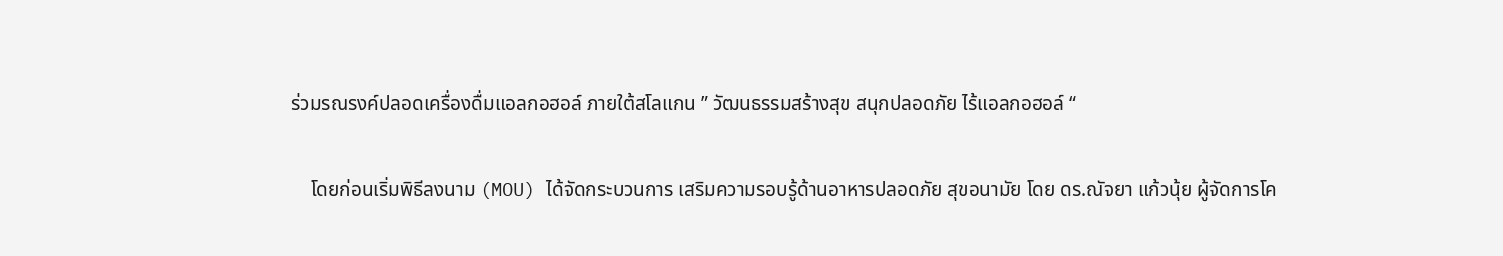ร่วมรณรงค์ปลอดเครื่องดื่มแอลกอฮอล์ ภายใต้สโลแกน ” วัฒนธรรมสร้างสุข สนุกปลอดภัย ไร้แอลกอฮอล์ “

    โดยก่อนเริ่มพิธีลงนาม (MOU) ได้จัดกระบวนการ เสริมความรอบรู้ด้านอาหารปลอดภัย สุขอนามัย โดย ดร.ณัจยา แก้วนุ้ย ผู้จัดการโค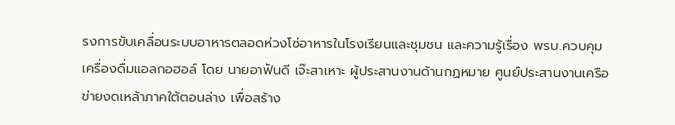รงการขับเคลื่อนระบบอาหารตลอดห่วงโซ่อาหารในโรงเรียนและชุมชน และความรู้เรื่อง พรบ.ควบคุมเครื่องดื่มแอลกอฮอล์ โดย นายอาฟันดี เจ๊ะสาเหาะ ผู้ประสานงานด้านกฏหมาย ศูนย์ประสานงานเครือข่ายงดเหล้าภาคใต้ตอนล่าง เพื่อสร้าง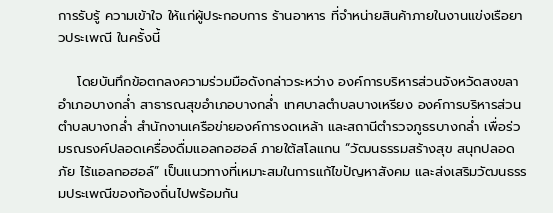การรับรู้ ความเข้าใจ ให้แก่ผู้ประกอบการ ร้านอาหาร ที่จำหน่ายสินค้าภายในงานแข่งเรือยาวประเพณี ในครั้งนี้

    โดยบันทึกข้อตกลงความร่วมมือดังกล่าวระหว่าง องค์การบริหารส่วนจังหวัดสงขลา อำเภอบางกล่ำ สาธารณสุขอำเภอบางกล่ำ เทศบาลตำบลบางเหรียง องค์การบริหารส่วนตำบลบางกล่ำ สำนักงานเครือข่ายองค์การงดเหล้า และสถานีตำรวจภูธรบางกล่ำ เพื่อร่วมรณรงค์ปลอดเครื่องดื่มแอลกอฮอล์ ภายใต้สโลแกน “วัฒนธรรมสร้างสุข สนุกปลอดภัย ไร้แอลกอฮอล์” เป็นแนวทางที่เหมาะสมในการแก้ไขปัญหาสังคม และส่งเสริมวัฒนธรรมประเพณีของท้องถิ่นไปพร้อมกัน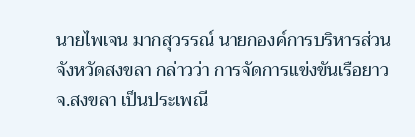นายไพเจน มากสุวรรณ์ นายกองค์การบริหารส่วนจังหวัดสงขลา กล่าวว่า การจัดการแข่งขันเรือยาว จ.สงขลา เป็นประเพณี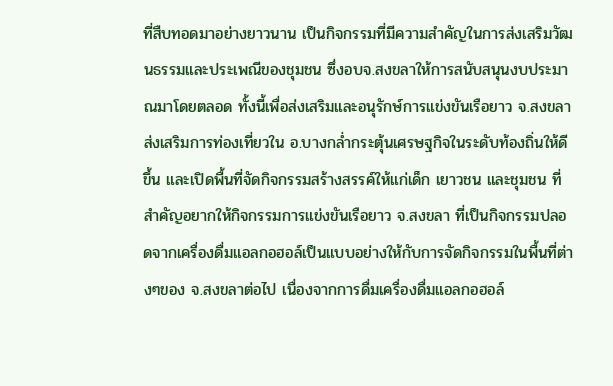ที่สืบทอดมาอย่างยาวนาน เป็นกิจกรรมที่มีความสำคัญในการส่งเสริมวัฒนธรรมและประเพณีของชุมชน ซึ่งอบจ.สงขลาให้การสนับสนุนงบประมาณมาโดยตลอด ทั้งนี้เพื่อส่งเสริมและอนุรักษ์การแข่งขันเรือยาว จ.สงขลา ส่งเสริมการท่องเที่ยวใน อ.บางกล่ำกระตุ้นเศรษฐกิจในระดับท้องถิ่นให้ดีขึ้น และเปิดพื้นที่จัดกิจกรรมสร้างสรรค์ให้แก่เด็ก เยาวชน และชุมชน ที่สำคัญอยากให้กิจกรรมการแข่งขันเรือยาว จ.สงขลา ที่เป็นกิจกรรมปลอดจากเครื่องดื่มแอลกอฮอล์เป็นแบบอย่างให้กับการจัดกิจกรรมในพื้นที่ต่างๆของ จ.สงขลาต่อไป เนื่องจากการดื่มเครื่องดื่มแอลกอฮอล์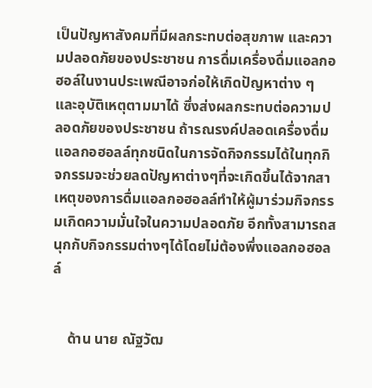เป็นปัญหาสังคมที่มีผลกระทบต่อสุขภาพ และความปลอดภัยของประชาชน การดื่มเครื่องดื่มแอลกอฮอล์ในงานประเพณีอาจก่อให้เกิดปัญหาต่าง ๆ และอุบัติเหตุตามมาได้ ซึ่งส่งผลกระทบต่อความปลอดภัยของประชาชน ถ้ารณรงค์ปลอดเครื่องดื่มแอลกอฮอลล์ทุกชนิดในการจัดกิจกรรมได้ในทุกกิจกรรมจะช่วยลดปัญหาต่างๆที่จะเกิดขึ้นได้จากสาเหตุของการดื่มแอลกอฮอลล์ทำให้ผู้มาร่วมกิจกรรมเกิดความมั่นใจในความปลอดภัย อีกทั้งสามารถสนุกกับกิจกรรมต่างๆได้โดยไม่ต้องพึ่งแอลกอฮอลล์


    ด้าน นาย ณัฐวัฒ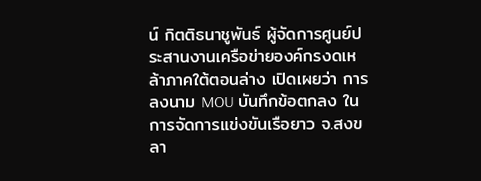น์ กิตติธนาชูพันธ์ ผู้จัดการศูนย์ประสานงานเครือข่ายองค์กรงดเหล้าภาคใต้ตอนล่าง เปิดเผยว่า การลงนาม MOU บันทึกข้อตกลง ในการจัดการแข่งขันเรือยาว จ.สงขลา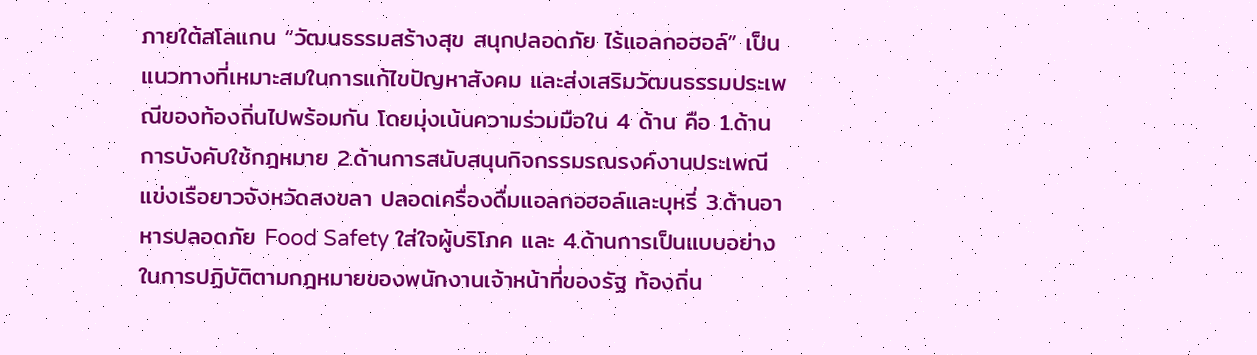ภายใต้สโลแกน “วัฒนธรรมสร้างสุข สนุกปลอดภัย ไร้แอลกอฮอล์” เป็นแนวทางที่เหมาะสมในการแก้ไขปัญหาสังคม และส่งเสริมวัฒนธรรมประเพณีของท้องถิ่นไปพร้อมกัน โดยมุ่งเน้นความร่วมมือใน 4 ด้าน คือ 1.ด้านการบังคับใช้กฎหมาย 2.ด้านการสนับสนุนกิจกรรมรณรงค์งานประเพณีแข่งเรือยาวจังหวัดสงขลา ปลอดเครื่องดื่มแอลกอฮอล์และบุหรี่ 3.ด้านอาหารปลอดภัย Food Safety ใส่ใจผู้บริโภค และ 4.ด้านการเป็นแบบอย่างในการปฏิบัติตามกฎหมายของพนักงานเจ้าหน้าที่ของรัฐ ท้องถิ่น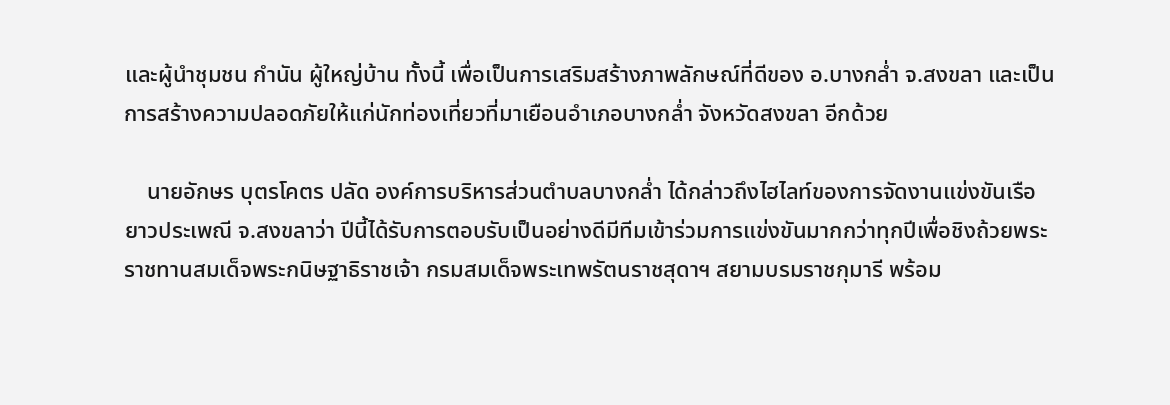และผู้นำชุมชน กำนัน ผู้ใหญ่บ้าน ทั้งนี้ เพื่อเป็นการเสริมสร้างภาพลักษณ์ที่ดีของ อ.บางกล่ำ จ.สงขลา และเป็นการสร้างความปลอดภัยให้แก่นักท่องเที่ยวที่มาเยือนอำเภอบางกล่ำ จังหวัดสงขลา อีกด้วย

    นายอักษร บุตรโคตร ปลัด องค์การบริหารส่วนตำบลบางกล่ำ ได้กล่าวถึงไฮไลท์ของการจัดงานแข่งขันเรือยาวประเพณี จ.สงขลาว่า ปีนี้ได้รับการตอบรับเป็นอย่างดีมีทีมเข้าร่วมการแข่งขันมากกว่าทุกปีเพื่อชิงถ้วยพระราชทานสมเด็จพระกนิษฐาธิราชเจ้า กรมสมเด็จพระเทพรัตนราชสุดาฯ สยามบรมราชกุมารี พร้อม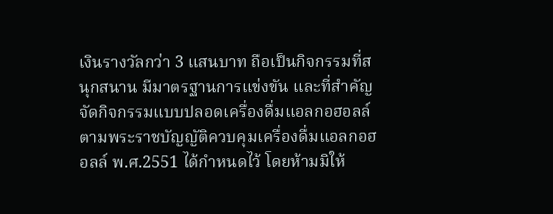เงินรางวัลกว่า 3 แสนบาท ถือเป็นกิจกรรมที่สนุกสนาน มีมาตรฐานการแข่งขัน และที่สำคัญจัดกิจกรรมแบบปลอดเครื่องดื่มแอลกอฮอลล์ ตามพระราชบัญญัติควบคุมเครื่องดื่มแอลกอฮอลล์ พ.ศ.2551 ได้กำหนดไว้ โดยห้ามมิให้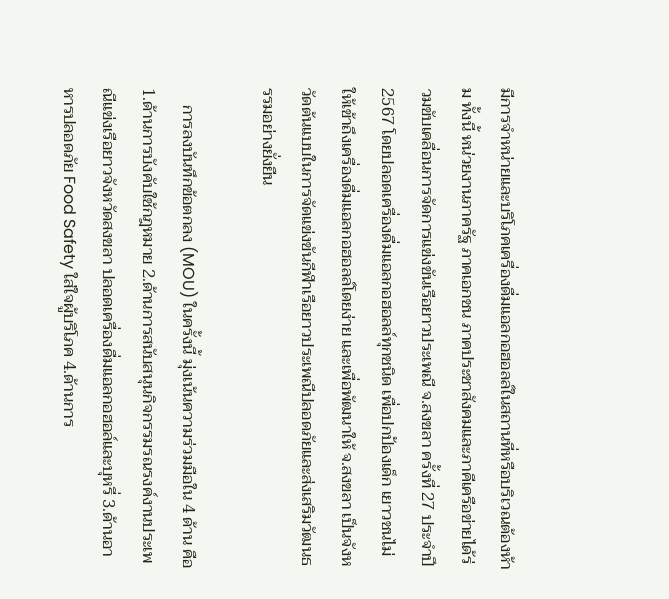มีการจำหน่ายและบริโภคเครื่องดื่มแอลกอฮอลล์ในสถานที่หรือบริเวณต้องห้าม ทั้งนี้ หน่วยงานภาครัฐ ภาคเอกชน ภาคประชาสังคมและภาคีเครือข่ายได้ร่วมขับเคลื่อนการจัดการแข่งขันเรือยาวประเพณี จ.สงขลา ครั้งที่ 27 ประจำปี 2567 โดยปลอดเครื่องดื่มแอลกอฮอลล์ทุกชนิด เพื่อปกป้องเด็ก เยาวชนไม่ให้เข้าถึงเครื่องดื่มแอลกอฮอลล์โดยง่าย และเพื่อพัฒนาให้ จ.สงขลา เป็นจังหวัดต้นแบบในการจัดแข่งขันกีฬาเรือยาวประเพณีปลอดภัยและส่งเสริมวัฒนธรรมอย่างยั่งยืน

    การลงบันทึกข้อตกลง (MOU) ในครั้งนี้ มุ่งเน้นความร่วมมือใน 4 ด้าน คือ 1.ด้านการบังคับใช้กฎหมาย 2.ด้านการสนับสนุนกิจกรรมรณรงค์งานประเพณีแข่งเรือยาวจังหวัดสงขลา ปลอดเครื่องดื่มแอลกอฮอล์และบุหรี่ 3.ด้านอาหารปลอดภัย Food Safety ใส่ใจผู้บริโภค 4.ด้านการ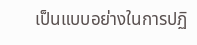เป็นแบบอย่างในการปฏิ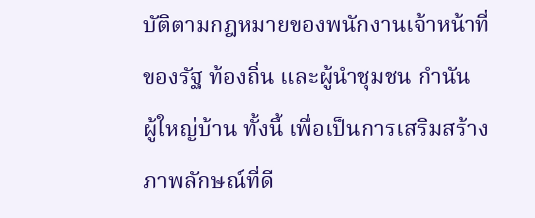บัติตามกฎหมายของพนักงานเจ้าหน้าที่ของรัฐ ท้องถิ่น และผู้นำชุมชน กำนัน ผู้ใหญ่บ้าน ทั้งนี้ เพื่อเป็นการเสริมสร้างภาพลักษณ์ที่ดี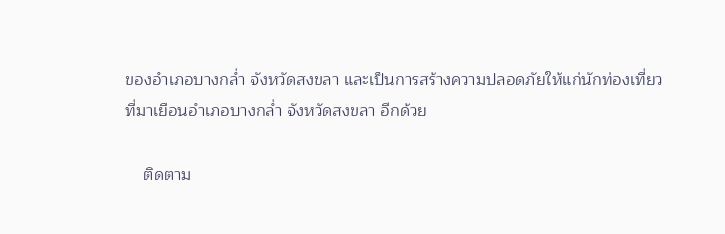ของอำเภอบางกล่ำ จังหวัดสงขลา และเป็นการสร้างความปลอดภัยให้แก่นักท่องเที่ยวที่มาเยือนอำเภอบางกล่ำ จังหวัดสงขลา อีกด้วย

    ติดตาม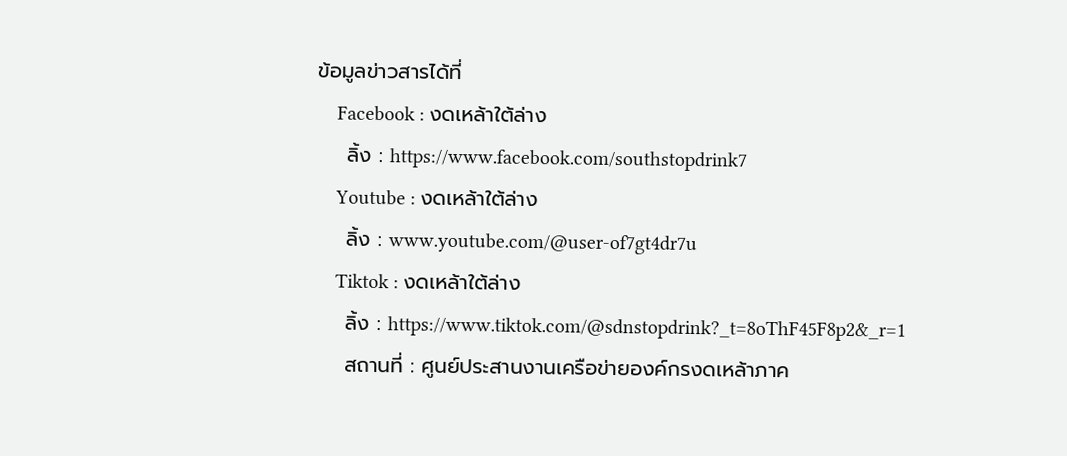ข้อมูลข่าวสารได้ที่
    Facebook : งดเหล้าใต้ล่าง
    ลิ้ง : https://www.facebook.com/southstopdrink7
    Youtube : งดเหล้าใต้ล่าง
    ลิ้ง : www.youtube.com/@user-of7gt4dr7u
    Tiktok : งดเหล้าใต้ล่าง
    ลิ้ง : https://www.tiktok.com/@sdnstopdrink?_t=8oThF45F8p2&_r=1
    สถานที่ : ศูนย์ประสานงานเครือข่ายองค์กรงดเหล้าภาค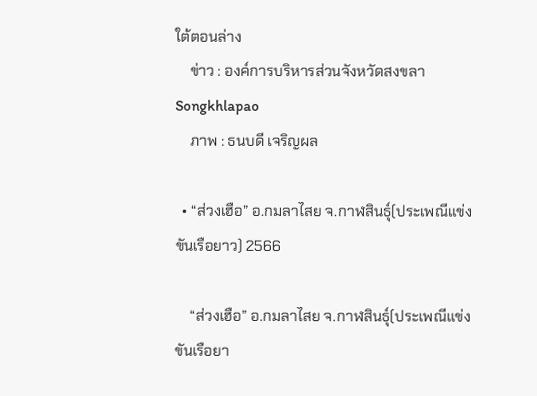ใต้ตอนล่าง
    ข่าว : องค์การบริหารส่วนจังหวัดสงขลา Songkhlapao
    ภาพ : ธนบดี เจริญผล

  • “ส่วงเฮือ” อ.กมลาไสย จ.กาฬสินธุ์(ประเพณีแข่งขันเรือยาว) 2566

    “ส่วงเฮือ” อ.กมลาไสย จ.กาฬสินธุ์(ประเพณีแข่งขันเรือยา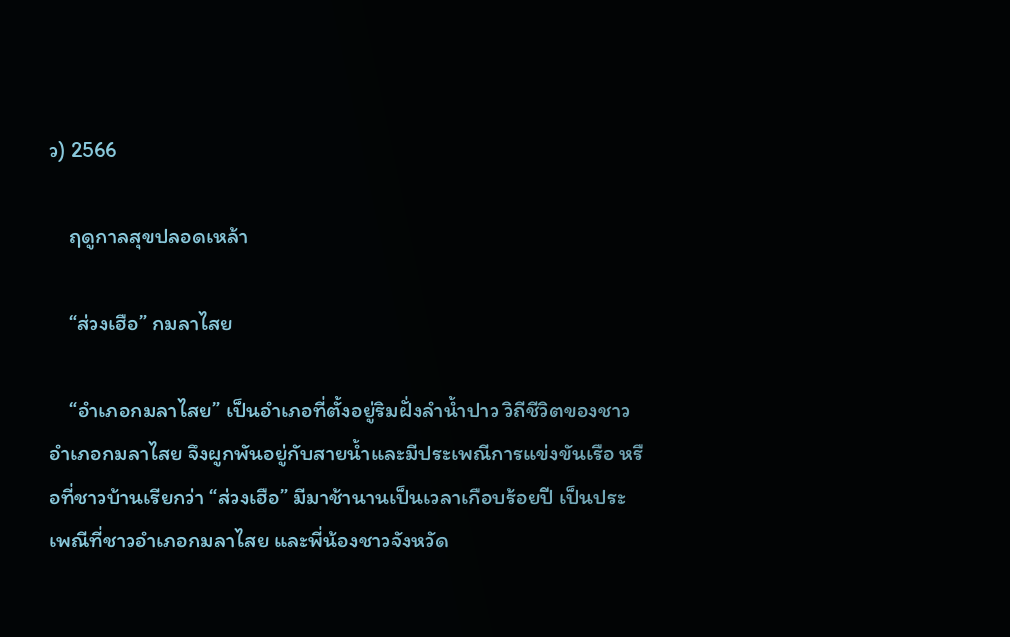ว) 2566

    ฤดูกาลสุขปลอดเหล้า

    “ส่วงเฮือ” กมลาไสย

    “อำเภอกมลาไสย” เป็นอำเภอที่ตั้งอยู่ริมฝั่งลำน้ำปาว วิถีชีวิตของชาวอำเภอกมลาไสย จึงผูกพันอยู่กับสายน้ำและมีประเพณีการแข่งขันเรือ หรือที่ชาวบ้านเรียกว่า “ส่วงเฮือ” มีมาช้านานเป็นเวลาเกือบร้อยปี เป็นประเพณีที่ชาวอำเภอกมลาไสย และพี่น้องชาวจังหวัด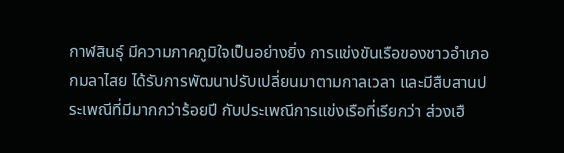กาฬสินธุ์ มีความภาคภูมิใจเป็นอย่างยิ่ง การแข่งขันเรือของชาวอำเภอกมลาไสย ได้รับการพัฒนาปรับเปลี่ยนมาตามกาลเวลา และมีสืบสานประเพณีที่มีมากกว่าร้อยปี กับประเพณีการแข่งเรือที่เรียกว่า ส่วงเฮื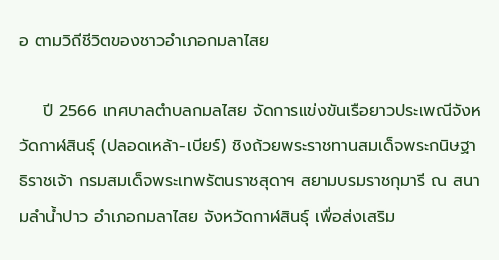อ ตามวิถีชีวิตของชาวอำเภอกมลาไสย

    ปี 2566 เทศบาลตำบลกมลไสย จัดการแข่งขันเรือยาวประเพณีจังหวัดกาฬสินธุ์ (ปลอดเหล้า-เบียร์) ชิงถ้วยพระราชทานสมเด็จพระกนิษฐาธิราชเจ้า กรมสมเด็จพระเทพรัตนราชสุดาฯ สยามบรมราชกุมารี ณ สนามลำน้ำปาว อำเภอกมลาไสย จังหวัดกาฬสินธุ์ เพื่อส่งเสริม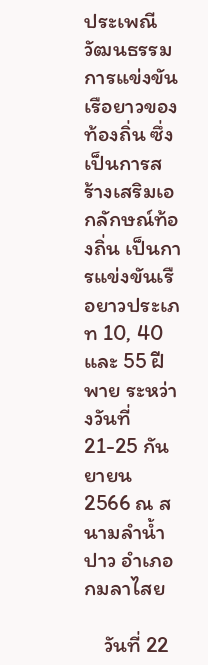ประเพณีวัฒนธรรมการแข่งขันเรือยาวของท้องถิ่น ซึ่งเป็นการสร้างเสริมเอกลักษณ์ท้องถิ่น เป็นการแข่งขันเรือยาวประเภท 10, 40 และ 55 ฝีพาย ระหว่างวันที่ 21-25 กันยายน 2566 ณ สนามลำน้ำปาว อำเภอกมลาไสย

    วันที่ 22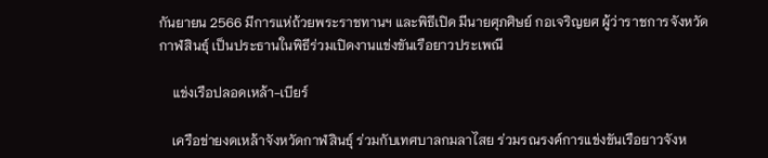กันยายน 2566 มีการแห่ถ้วยพระราชทานฯ และพิธีเปิด มีนายศุภศิษย์ กอเจริญยศ ผู้ว่าราชการจังหวัดกาฬสินธุ์ เป็นประธานในพิธีร่วมเปิดงานแข่งขันเรือยาวประเพณี

    แข่งเรือปลอดเหล้า-เบียร์

    เครือข่ายงดเหล้าจังหวัดกาฬสินธุ์ ร่วมกับเทศบาลกมลาไสย ร่วมรณรงค์การแข่งขันเรือยาวจังห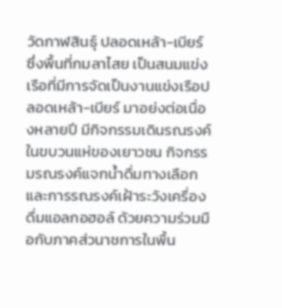วัดกาฬสินธุ์ ปลอดเหล้า-เบียร์ ซึ่งพื้นที่กมลาไสย เป็นสนมแข่งเรือที่มีการจัดเป็นงานแข่งเรือปลอดเหล้า-เบียร์ มาอย่งต่อเนื่องหลายปี มีกิจกรรมเดินรณรงค์ในขบวนแห่ของเยาวชน กิจกรรมรณรงค์แจกน้ำดื่มทางเลือก และการรณรงค์เฝ้าระวังเครื่องดื่มแอลกอฮอล์ ด้วยความร่วมมือกับภาคส่วนาชการในพื้น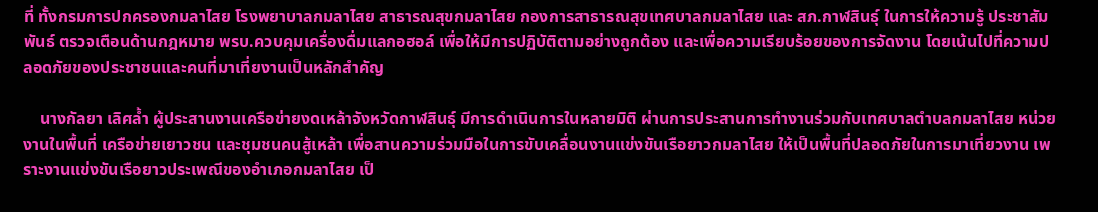ที่ ทั้งกรมการปกครองกมลาไสย โรงพยาบาลกมลาไสย สาธารณสุขกมลาไสย กองการสาธารณสุขเทศบาลกมลาไสย และ สภ.กาฬสินธุ์ ในการให้ความรู้ ประชาสัมพันธ์ ตรวจเตือนด้านกฎหมาย พรบ.ควบคุมเครื่องดื่มแลกอฮอล์ เพื่อให้มีการปฏิบัติตามอย่างถูกต้อง และเพื่อความเรียบร้อยของการจัดงาน โดยเน้นไปที่ความปลอดภัยของประชาชนและคนที่มาเที่ยงานเป็นหลักสำคัญ

    นางกัลยา เลิศล้ำ ผู้ประสานงานเครือข่ายงดเหล้าจังหวัดกาฬสินธุ์ มีการดำเนินการในหลายมิติ ผ่านการประสานการทำงานร่วมกับเทศบาลตำบลกมลาไสย หน่วยงานในพื้นที่ เครือข่ายเยาวชน และชุมชนคนสู้เหล้า เพื่อสานความร่วมมือในการขับเคลื่อนงานแข่งขันเรือยาวกมลาไสย ให้เป็นพื้นที่ปลอดภัยในการมาเที่ยวงาน เพราะงานแข่งขันเรือยาวประเพณีของอำเภอกมลาไสย เป็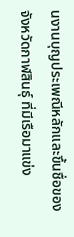นงานบุญประเพณีหลักและขึ้นชื่อของจังหวัดกาฬสินธุ์ ที่มีเรือมาแข่ง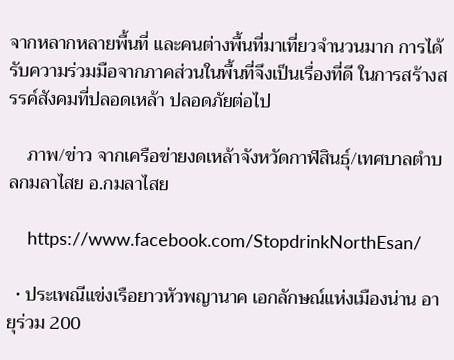จากหลากหลายพื้นที่ และคนต่างพื้นที่มาเที่ยวจำนวนมาก การได้รับความร่วมมือจากภาคส่วนในพื้นที่จึงเป็นเรื่องที่ดี ในการสร้างสรรค์สังคมที่ปลอดเหล้า ปลอดภัยต่อไป

    ภาพ/ข่าว จากเครือข่ายงดเหล้าจังหวัดกาฬสินธุ์/เทศบาลตำบลกมลาไสย อ.กมลาไสย

    https://www.facebook.com/StopdrinkNorthEsan/

  • ประเพณีแข่งเรือยาวหัวพญานาค เอกลักษณ์แห่งเมืองน่าน อายุร่วม 200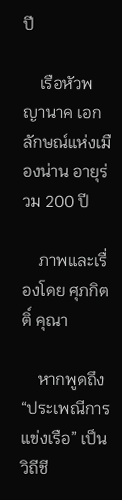ปี

    เรือหัวพญานาค เอกลักษณ์แห่งเมืองน่าน อายุร่วม 200 ปี

    ภาพและเรื่องโดย ศุภกิตติ์ คุณา

    หากพูดถึง “ประเพณีการแข่งเรือ” เป็นวิถีชี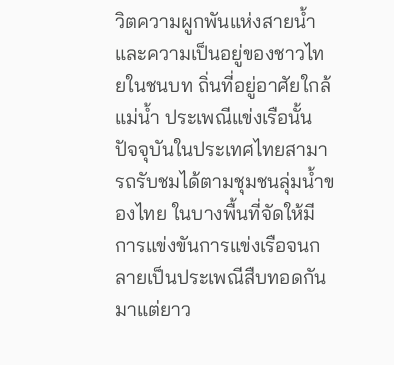วิตความผูกพันแห่งสายน้ำ และความเป็นอยู่ของชาวไทยในชนบท ถิ่นที่อยู่อาศัยใกล้แม่น้ำ ประเพณีแข่งเรือนั้น ปัจจุบันในประเทศไทยสามารถรับชมได้ตามชุมชนลุ่มน้ำของไทย ในบางพื้นที่จัดให้มีการแข่งขันการแข่งเรือจนกลายเป็นประเพณีสืบทอดกันมาแต่ยาว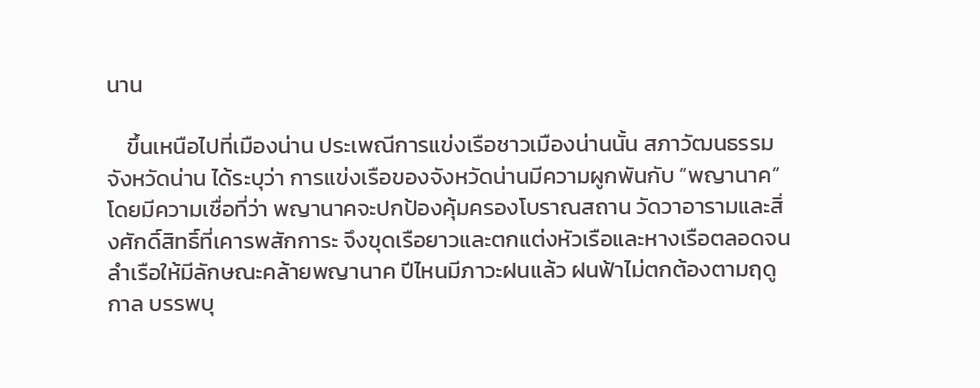นาน

    ขึ้นเหนือไปที่เมืองน่าน ประเพณีการแข่งเรือชาวเมืองน่านนั้น สภาวัฒนธรรมจังหวัดน่าน ได้ระบุว่า การแข่งเรือของจังหวัดน่านมีความผูกพันกับ “พญานาค” โดยมีความเชื่อที่ว่า พญานาคจะปกป้องคุ้มครองโบราณสถาน วัดวาอารามและสิ่งศักดิ์สิทธิ์ที่เคารพสักการะ จึงขุดเรือยาวและตกแต่งหัวเรือและหางเรือตลอดจนลำเรือให้มีลักษณะคล้ายพญานาค ปีไหนมีภาวะฝนแล้ว ฝนฟ้าไม่ตกต้องตามฤดูกาล บรรพบุ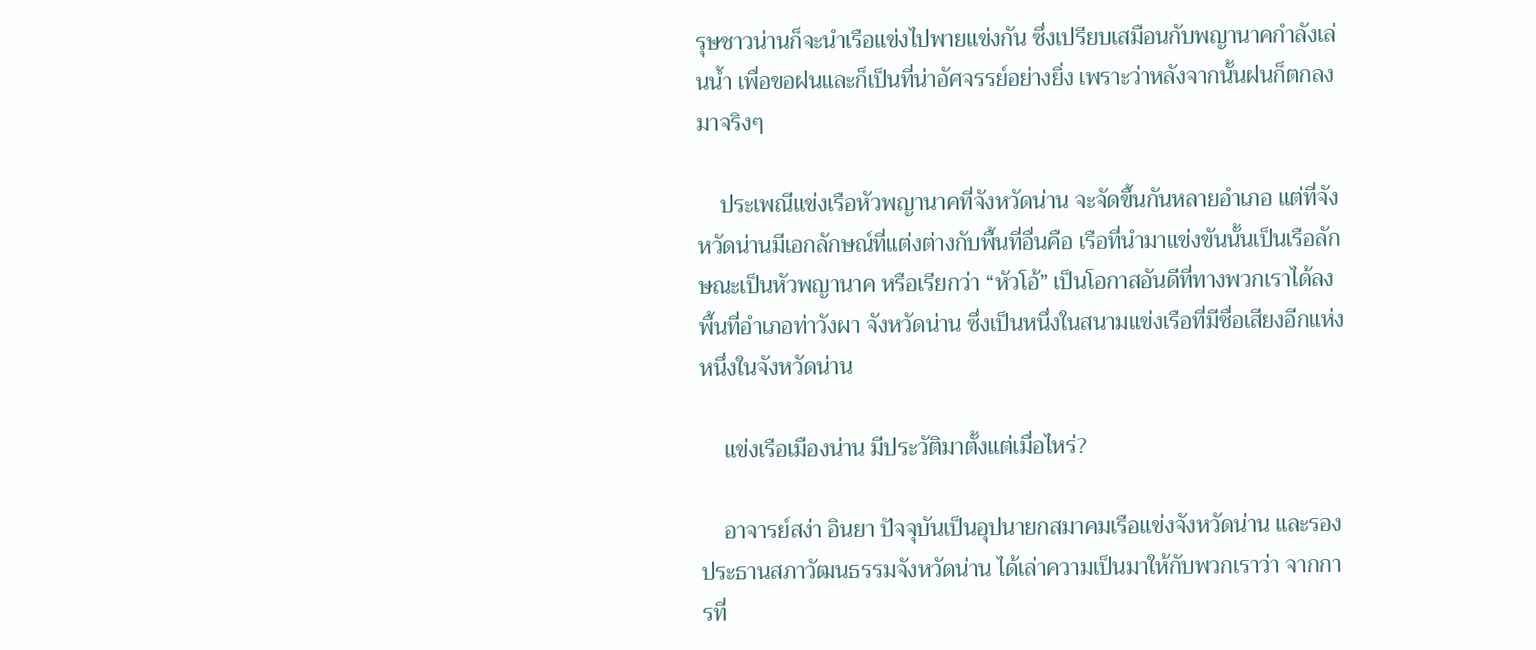รุษชาวน่านก็จะนำเรือแข่งไปพายแข่งกัน ซึ่งเปรียบเสมือนกับพญานาคกำลังเล่นน้ำ เพื่อขอฝนและก็เป็นที่น่าอัศจรรย์อย่างยิ่ง เพราะว่าหลังจากนั้นฝนก็ตกลงมาจริงๆ

    ประเพณีแข่งเรือหัวพญานาคที่จังหวัดน่าน จะจัดขึ้นกันหลายอำเภอ แต่ที่จังหวัดน่านมีเอกลักษณ์ที่แต่งต่างกับพื้นที่อื่นคือ เรือที่นำมาแข่งขันนั้นเป็นเรือลักษณะเป็นหัวพญานาค หรือเรียกว่า “หัวโอ้” เป็นโอกาสอันดีที่ทางพวกเราได้ลงพื้นที่อำเภอท่าวังผา จังหวัดน่าน ซึ่งเป็นหนึ่งในสนามแข่งเรือที่มีชื่อเสียงอีกแห่งหนึ่งในจังหวัดน่าน

    แข่งเรือเมืองน่าน มีประวัติมาตั้งแต่เมื่อไหร่?

    อาจารย์สง่า อินยา ปัจจุบันเป็นอุปนายกสมาคมเรือแข่งจังหวัดน่าน และรองประธานสภาวัฒนธรรมจังหวัดน่าน ได้เล่าความเป็นมาให้กับพวกเราว่า จากการที่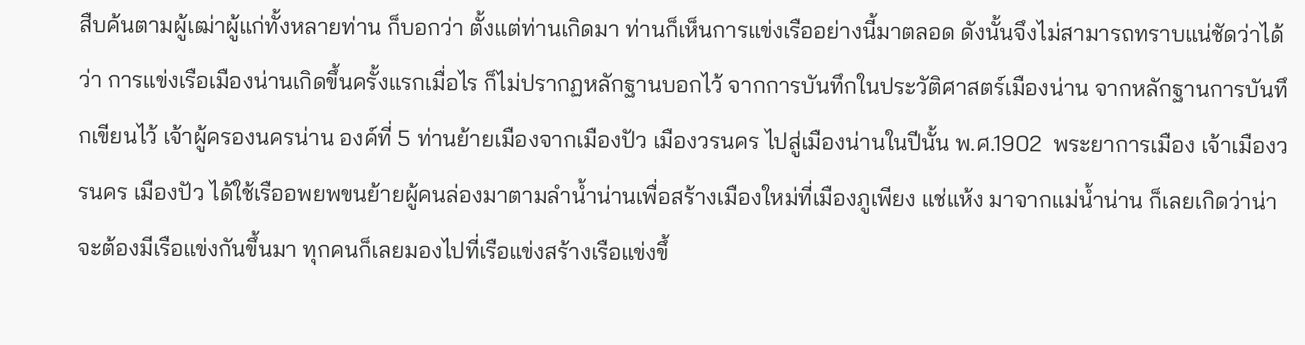สืบค้นตามผู้เฒ่าผู้แก่ทั้งหลายท่าน ก็บอกว่า ตั้งแต่ท่านเกิดมา ท่านก็เห็นการแข่งเรืออย่างนี้มาตลอด ดังนั้นจึงไม่สามารถทราบแน่ชัดว่าได้ว่า การแข่งเรือเมืองน่านเกิดขึ้นครั้งแรกเมื่อไร ก็ไม่ปรากฏหลักฐานบอกไว้ จากการบันทึกในประวัติศาสตร์เมืองน่าน จากหลักฐานการบันทึกเขียนไว้ เจ้าผู้ครองนครน่าน องค์ที่ 5 ท่านย้ายเมืองจากเมืองปัว เมืองวรนคร ไปสู่เมืองน่านในปีนั้น พ.ศ.1902  พระยาการเมือง เจ้าเมืองวรนคร เมืองปัว ได้ใช้เรืออพยพขนย้ายผู้คนล่องมาตามลำน้ำน่านเพื่อสร้างเมืองใหม่ที่เมืองภูเพียง แช่แห้ง มาจากแม่น้ำน่าน ก็เลยเกิดว่าน่าจะต้องมีเรือแข่งกันขึ้นมา ทุกคนก็เลยมองไปที่เรือแข่งสร้างเรือแข่งขึ้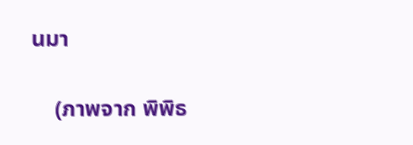นมา

    (ภาพจาก พิพิธ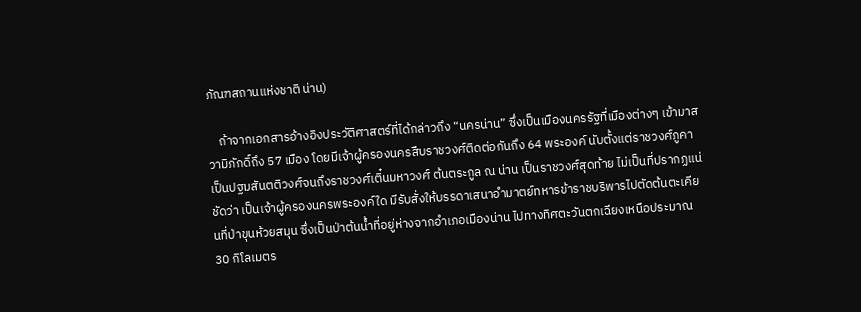ภัณฑสถานแห่งชาติ น่าน)

    ถ้าจากเอกสารอ้างอิงประวัติศาสตร์ที่ได้กล่าวถึง “นครน่าน” ซึ่งเป็นเมืองนครรัฐที่เมืองต่างๆ เข้ามาสวามิภักดิ์ถึง 57 เมือง โดยมีเจ้าผู้ครองนครสืบราชวงศ์ติดต่อกันถึง 64 พระองค์ นับตั้งแต่ราชวงศ์ภูคาเป็นปฐมสันตติวงศ์จนถึงราชวงศ์เติ๋นมหาวงศ์ ต้นตระกูล ณ น่าน เป็นราชวงศ์สุดท้าย ไม่เป็นที่ปรากฏแน่ชัดว่า เป็นเจ้าผู้ครองนครพระองค์ใด มีรับสั่งให้บรรดาเสนาอำมาตย์ทหารข้าราชบริพารไปตัดต้นตะเคียนที่ป่าขุนห้วยสมุน ซึ่งเป็นป่าต้นน้ำที่อยู่ห่างจากอำเภอเมืองน่าน ไปทางทิศตะวันตกเฉียงเหนือประมาณ 30 กิโลเมตร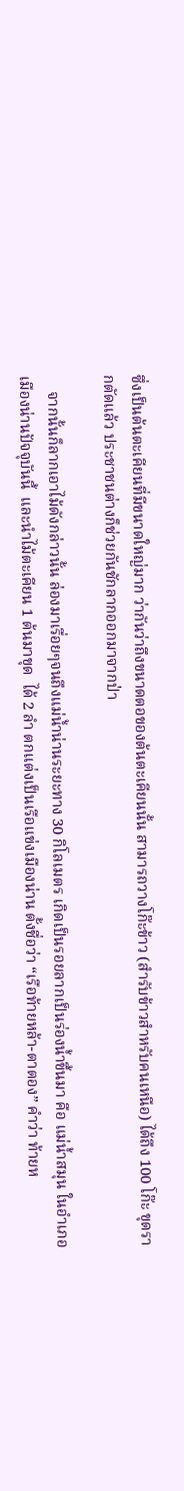ซึ่งเป็นต้นตะเคียนที่มีขนาดใหญ่มาก ว่ากันว่าถึงขนาดตอของต้นตะเคียนนั้น สามารถวางโก๊ะข้าว (สำรับข้าวสำหรับคนเหนือ) ได้ถึง 100 โก๊ะ ขุดรากตัดแล้ว ประชาชนต่างก็ช่วยกันชักลากออกมาจากป่า

    จากนั้นก็ลากเอาไม้ดังกล่าวนั้น ล่องมาเรื่อยๆจนถึงแม่น้ำน่านระยะทาง 30 กิโลเมตร เกิดเป็นรอยลากเป็นร่องน้ำขึ้นมา คือ แม่น้ำสมุน ในอำเภอเมืองน่านปัจจุบันนี้  และนำไม้ตะเคียน 1 ต้นมาขุด  ได้ 2 ลำ ตกแต่งเป็นเรือแข่งเมืองน่าน ตั้งชื่อว่า “เรือท้ายหล้า-ตาตอง” คำว่า ท้ายห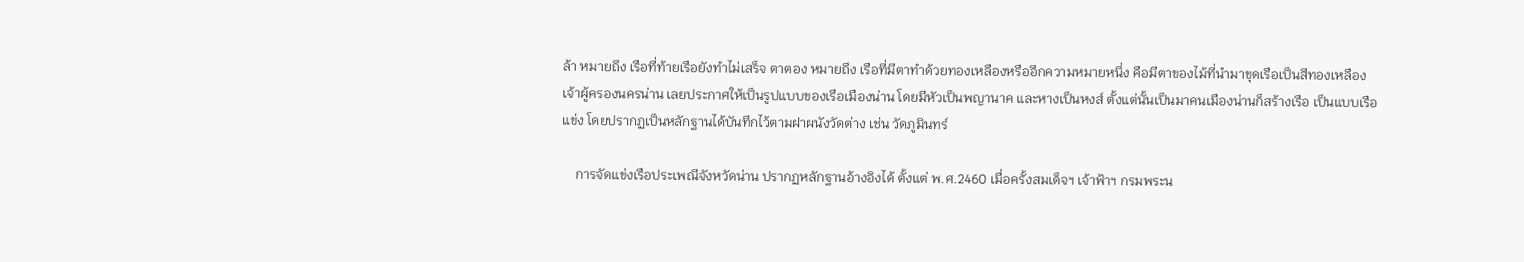ล้า หมายถึง เรือที่ท้ายเรือยังทำไม่เสร็จ ตาตอง หมายถึง เรือที่มีตาทำด้วยทองเหลืองหรืออีกความหมายหนึ่ง คือมีตาของไม้ที่นำมาขุดเรือเป็นสีทองเหลือง เจ้าผู้ครองนครน่าน เลยประกาศให้เป็นรูปแบบของเรือเมืองน่าน โดยมีหัวเป็นพญานาค และหางเป็นหงส์ ตั้งแต่นั้นเป็นมาคนเมืองน่านก็สร้างเรือ เป็นแบบเรือแข่ง โดยปรากฏเป็นหลักฐานได้บันทึกไว้ตามฝาผนังวัดต่าง เช่น วัดภูมินทร์

    การจัดแข่งเรือประเพณีจังหวัดน่าน ปรากฏหลักฐานอ้างอิงได้ ตั้งแต่ พ.ศ.2460 เมื่อครั้งสมเด็จฯ เจ้าฟ้าฯ กรมพระน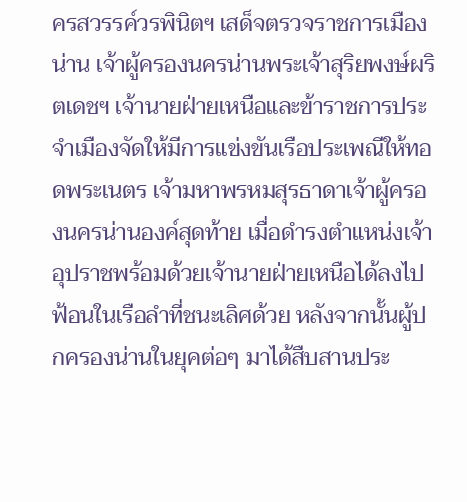ครสวรรค์วรพินิตฯ เสด็จตรวจราชการเมืองน่าน เจ้าผู้ครองนครน่านพระเจ้าสุริยพงษ์ผริตเดชฯ เจ้านายฝ่ายเหนือและข้าราชการประจำเมืองจัดให้มีการแข่งขันเรือประเพณีให้ทอดพระเนตร เจ้ามหาพรหมสุรธาดาเจ้าผู้ครองนครน่านองค์สุดท้าย เมื่อดำรงตำแหน่งเจ้าอุปราชพร้อมด้วยเจ้านายฝ่ายเหนือได้ลงไปฟ้อนในเรือลำที่ชนะเลิศด้วย หลังจากนั้นผู้ปกครองน่านในยุคต่อๆ มาได้สืบสานประ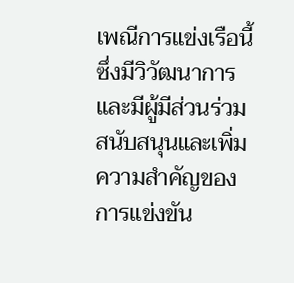เพณีการแข่งเรือนี้ซึ่งมีวิวัฒนาการและมีผู้มีส่วนร่วมสนับสนุนและเพิ่มความสำคัญของการแข่งขัน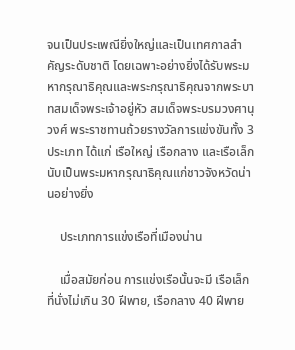จนเป็นประเพณียิ่งใหญ่และเป็นเทศกาลสำคัญระดับชาติ โดยเฉพาะอย่างยิ่งได้รับพระมหากรุณาธิคุณและพระกรุณาธิคุณจากพระบาทสมเด็จพระเจ้าอยู่หัว สมเด็จพระบรมวงศานุวงศ์ พระราชทานถ้วยรางวัลการแข่งขันทั้ง 3 ประเภท ได้แก่ เรือใหญ่ เรือกลาง และเรือเล็ก นับเป็นพระมหากรุณาธิคุณแก่ชาวจังหวัดน่านอย่างยิ่ง

    ประเภทการแข่งเรือที่เมืองน่าน

    เมื่อสมัยก่อน การแข่งเรือนั้นจะมี เรือเล็ก ที่นั่งไม่เกิน 30 ฝีพาย, เรือกลาง 40 ฝีพาย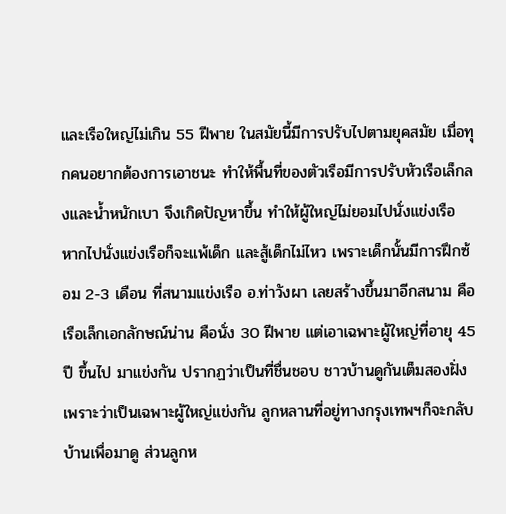และเรือใหญ่ไม่เกิน 55 ฝีพาย ในสมัยนี้มีการปรับไปตามยุคสมัย เมื่อทุกคนอยากต้องการเอาชนะ ทำให้พื้นที่ของตัวเรือมีการปรับหัวเรือเล็กลงและน้ำหนักเบา จึงเกิดปัญหาขึ้น ทำให้ผู้ใหญ่ไม่ยอมไปนั่งแข่งเรือ หากไปนั่งแข่งเรือก็จะแพ้เด็ก และสู้เด็กไม่ไหว เพราะเด็กนั้นมีการฝึกซ้อม 2-3 เดือน ที่สนามแข่งเรือ อ.ท่าวังผา เลยสร้างขึ้นมาอีกสนาม คือ เรือเล็กเอกลักษณ์น่าน คือนั่ง 30 ฝีพาย แต่เอาเฉพาะผู้ใหญ่ที่อายุ 45 ปี ขึ้นไป มาแข่งกัน ปรากฏว่าเป็นที่ชื่นชอบ ชาวบ้านดูกันเต็มสองฝั่ง เพราะว่าเป็นเฉพาะผู้ใหญ่แข่งกัน ลูกหลานที่อยู่ทางกรุงเทพฯก็จะกลับบ้านเพื่อมาดู ส่วนลูกห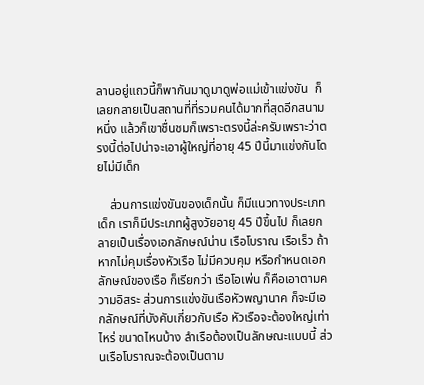ลานอยู่แถวนี้ก็พากันมาดูมาดูพ่อแม่เข้าแข่งขัน  ก็เลยกลายเป็นสถานที่ที่รวมคนได้มากที่สุดอีกสนามหนึ่ง แล้วก็เขาชื่นชมก็เพราะตรงนี้ล่ะครับเพราะว่าตรงนี้ต่อไปน่าจะเอาผู้ใหญ่ที่อายุ 45 ปีนี้มาแข่งกันโดยไม่มีเด็ก

    ส่วนการแข่งขันของเด็กนั้น ก็มีแนวทางประเภทเด็ก เราก็มีประเภทผู้สูงวัยอายุ 45 ปีขึ้นไป ก็เลยกลายเป็นเรื่องเอกลักษณ์น่าน เรือโบราณ เรือเร็ว ถ้าหากไม่คุมเรื่องหัวเรือ ไม่มีควบคุม หรือกำหนดเอกลักษณ์ของเรือ ก็เรียกว่า เรือโอเพ่น ก็คือเอาตามความอิสระ ส่วนการแข่งขันเรือหัวพญานาค ก็จะมีเอกลักษณ์ที่บังคับเกี่ยวกับเรือ หัวเรือจะต้องใหญ่เท่าไหร่ ขนาดไหนบ้าง ลำเรือต้องเป็นลักษณะแบบนี้ ส่วนเรือโบราณจะต้องเป็นตาม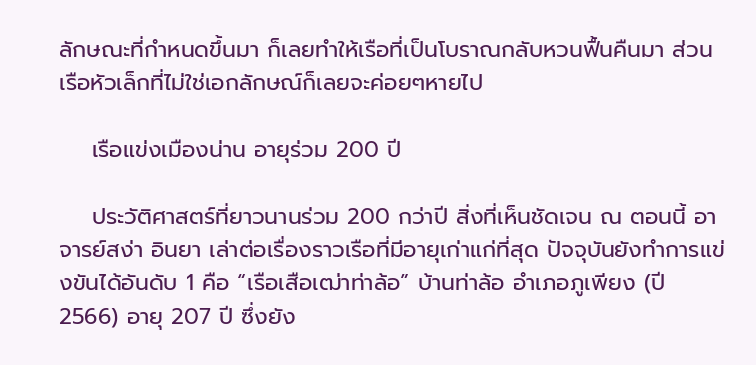ลักษณะที่กำหนดขึ้นมา ก็เลยทำให้เรือที่เป็นโบราณกลับหวนฟื้นคืนมา ส่วนเรือหัวเล็กที่ไม่ใช่เอกลักษณ์ก็เลยจะค่อยๆหายไป

    เรือแข่งเมืองน่าน อายุร่วม 200 ปี

    ประวัติศาสตร์ที่ยาวนานร่วม 200 กว่าปี สิ่งที่เห็นชัดเจน ณ ตอนนี้ อาจารย์สง่า อินยา เล่าต่อเรื่องราวเรือที่มีอายุเก่าแก่ที่สุด ปัจจุบันยังทำการแข่งขันได้อันดับ 1 คือ “เรือเสือเฒ่าท่าล้อ” บ้านท่าล้อ อำเภอภูเพียง (ปี 2566) อายุ 207 ปี ซึ่งยัง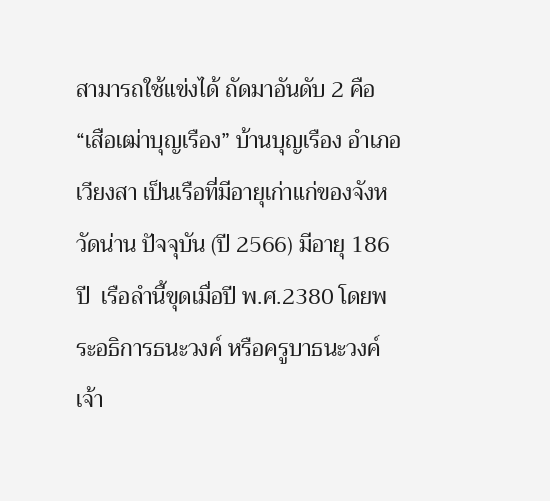สามารถใช้แข่งได้ ถัดมาอันดับ 2 คือ “เสือเฒ่าบุญเรือง” บ้านบุญเรือง อำเภอเวียงสา เป็นเรือที่มีอายุเก่าแก่ของจังหวัดน่าน ปัจจุบัน (ปี 2566) มีอายุ 186 ปี  เรือลำนี้ขุดเมื่อปี พ.ศ.2380 โดยพระอธิการธนะวงค์ หรือครูบาธนะวงค์ เจ้า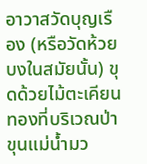อาวาสวัดบุญเรือง (หรือวัดห้วยบงในสมัยนั้น) ขุดด้วยไม้ตะเคียนทองที่บริเวณป่าขุนแม่น้ำมว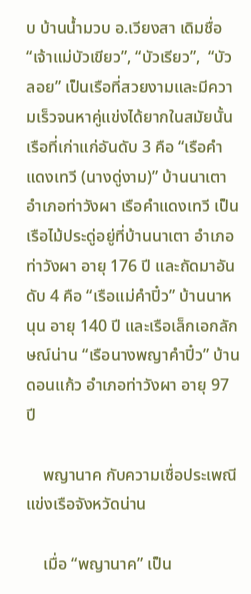บ บ้านน้ำมวบ อ.เวียงสา เดิมชื่อ “เจ้าแม่บัวเขียว”, “บัวเรียว”,  “บัวลอย” เป็นเรือที่สวยงามและมีความเร็วจนหาคู่แข่งได้ยากในสมัยนั้น เรือที่เก่าแก่อันดับ 3 คือ “เรือคำแดงเทวี (นางดู่งาม)” บ้านนาเตา อำเภอท่าวังผา เรือคำแดงเทวี เป็นเรือไม้ประดู่อยู่ที่บ้านนาเตา อำเภอท่าวังผา อายุ 176 ปี และถัดมาอันดับ 4 คือ “เรือแม่คำปิ๋ว” บ้านนาหนุน อายุ 140 ปี และเรือเล็กเอกลักษณ์น่าน “เรือนางพญาคำปิ๋ว” บ้านดอนแก้ว อำเภอท่าวังผา อายุ 97 ปี

    พญานาค กับความเชื่อประเพณีแข่งเรือจังหวัดน่าน

    เมื่อ “พญานาค” เป็น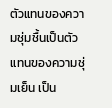ตัวแทนของความชุ่มชื้นเป็นตัวแทนของความชุ่มเย็น เป็น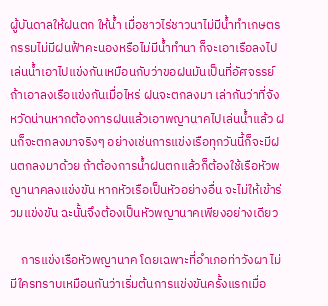ผู้บันดาลให้ฝนตก ให้น้ำ เมื่อชาวไร่ชาวนาไม่มีน้ำทำเกษตรกรรมไม่มีฝนฟ้าคะนองหรือไม่มีน้ำทำนา ก็จะเอาเรือลงไปเล่นน้ำเอาไปแข่งกันเหมือนกับว่าขอฝนมันเป็นที่อัศจรรย์ ถ้าเอาลงเรือแข่งกันเมื่อไหร่ ฝนจะตกลงมา เล่ากันว่าที่จังหวัดน่านหากต้องการฝนแล้วเอาพญานาคไปเล่นน้ำแล้ว ฝนก็จะตกลงมาจริงๆ อย่างเช่นการแข่งเรือทุกวันนี้ก็จะมีฝนตกลงมาด้วย ถ้าต้องการน้ำฝนตกแล้วก็ต้องใช้เรือหัวพญานาคลงแข่งขัน หากหัวเรือเป็นหัวอย่างอื่น จะไม่ให้เข้าร่วมแข่งขัน ฉะนั้นจึงต้องเป็นหัวพญานาคเพียงอย่างเดียว

    การแข่งเรือหัวพญานาค โดยเฉพาะที่อำเภอท่าวังผา ไม่มีใครทราบเหมือนกันว่าเริ่มต้นการแข่งขันครั้งแรกเมื่อ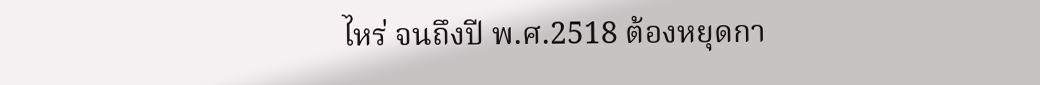ไหร่ จนถึงปี พ.ศ.2518 ต้องหยุดกา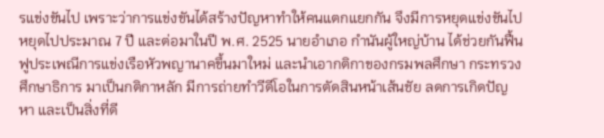รแข่งขันไป เพราะว่าการแข่งขันได้สร้างปัญหาทำให้คนแตกแยกกัน จึงมีการหยุดแข่งขันไปหยุดไปประมาณ 7 ปี และต่อมาในปี พ.ศ. 2525 นายอำเภอ กำนันผู้ใหญ่บ้าน ได้ช่วยกันฟื้นฟูประเพณีการแข่งเรือหัวพญานาคขึ้นมาใหม่ และนำเอากติกาของกรมพลศึกษา กระทรวงศึกษาธิการ มาเป็นกติกาหลัก มีการถ่ายทำวีดีโอในการตัดสินหน้าเส้นชัย ลดการเกิดปัญหา และเป็นสิ่งที่ดี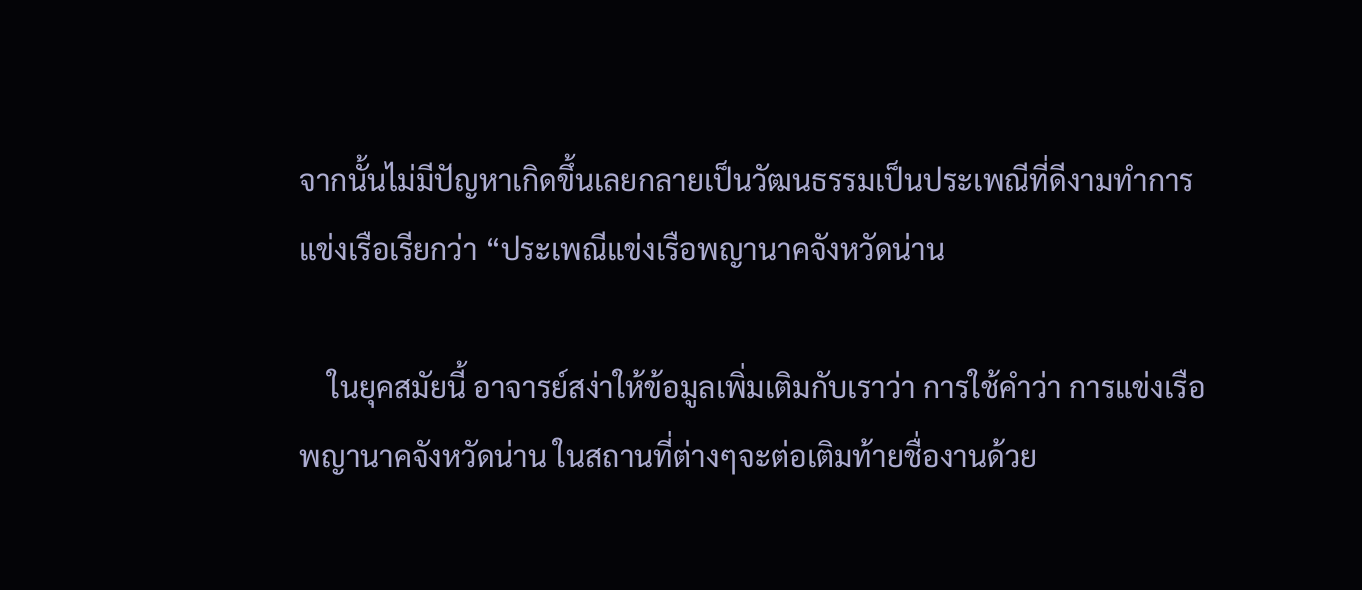จากนั้นไม่มีปัญหาเกิดขึ้นเลยกลายเป็นวัฒนธรรมเป็นประเพณีที่ดีงามทำการแข่งเรือเรียกว่า “ประเพณีแข่งเรือพญานาคจังหวัดน่าน

    ในยุคสมัยนี้ อาจารย์สง่าให้ข้อมูลเพิ่มเติมกับเราว่า การใช้คำว่า การแข่งเรือพญานาคจังหวัดน่าน ในสถานที่ต่างๆจะต่อเติมท้ายชื่องานด้วย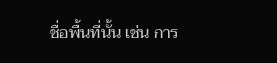ชื่อพื้นที่นั้น เช่น การ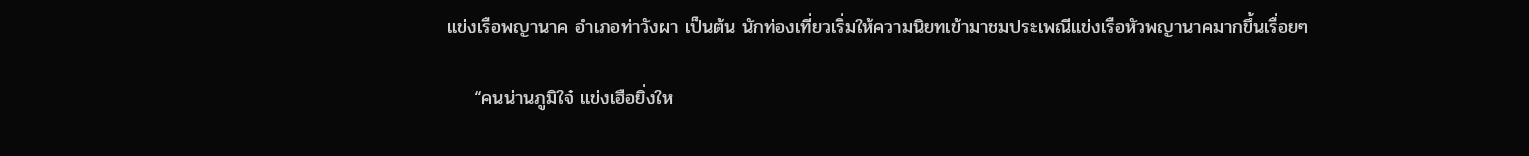แข่งเรือพญานาค อำเภอท่าวังผา เป็นต้น นักท่องเที่ยวเริ่มให้ความนิยทเข้ามาชมประเพณีแข่งเรือหัวพญานาคมากขึ้นเรื่อยๆ

    “คนน่านภูมิใจ๋ แข่งเฮือยิ่งให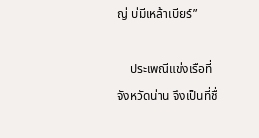ญ่ บ่มีเหล้าเบียร์”

    ประเพณีแข่งเรือที่จังหวัดน่าน จึงเป็นที่ชื่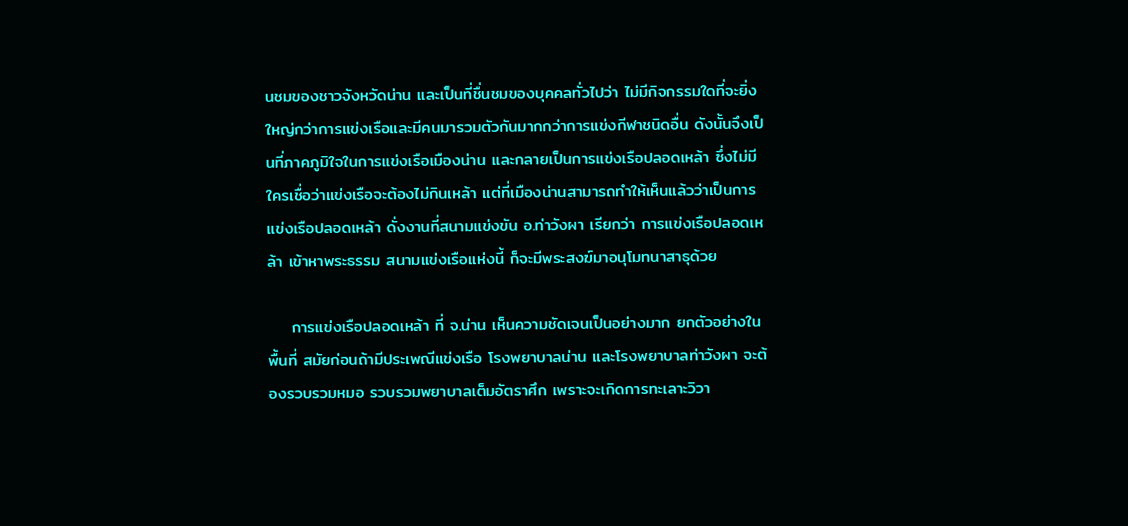นชมของชาวจังหวัดน่าน และเป็นที่ชื่นชมของบุคคลทั่วไปว่า ไม่มีกิจกรรมใดที่จะยิ่งใหญ่กว่าการแข่งเรือและมีคนมารวมตัวกันมากกว่าการแข่งกีฬาชนิดอื่น ดังนั้นจึงเป็นที่ภาคภูมิใจในการแข่งเรือเมืองน่าน และกลายเป็นการแข่งเรือปลอดเหล้า ซึ่งไม่มีใครเชื่อว่าแข่งเรือจะต้องไม่กินเหล้า แต่ที่เมืองน่านสามารถทำให้เห็นแล้วว่าเป็นการแข่งเรือปลอดเหล้า ดั่งงานที่สนามแข่งขัน อ.ท่าวังผา เรียกว่า การแข่งเรือปลอดเหล้า เข้าหาพระธรรม สนามแข่งเรือแห่งนี้ ก็จะมีพระสงฆ์มาอนุโมทนาสาธุด้วย

    การแข่งเรือปลอดเหล้า ที่ จ.น่าน เห็นความชัดเจนเป็นอย่างมาก ยกตัวอย่างในพื้นที่ สมัยก่อนถ้ามีประเพณีแข่งเรือ โรงพยาบาลน่าน และโรงพยาบาลท่าวังผา จะต้องรวบรวมหมอ รวบรวมพยาบาลเต็มอัตราศึก เพราะจะเกิดการทะเลาะวิวา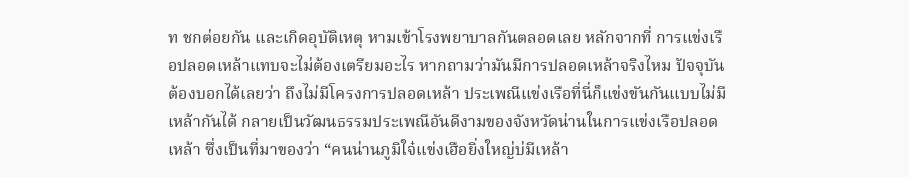ท ชกต่อยกัน และเกิดอุบัติเหตุ หามเข้าโรงพยาบาลกันตลอดเลย หลักจากที่ การแข่งเรือปลอดเหล้าแทบจะไม่ต้องเตรียมอะไร หากถามว่ามันมีการปลอดเหล้าจริงไหม ปัจจุบันต้องบอกได้เลยว่า ถึงไม่มีโครงการปลอดเหล้า ประเพณีแข่งเรือที่นี่ก็แข่งขันกันแบบไม่มีเหล้ากันได้ กลายเป็นวัฒนธรรมประเพณีอันดีงามของจังหวัดน่านในการแข่งเรือปลอดเหล้า ซึ่งเป็นที่มาของว่า “คนน่านภูมิใจ๋แข่งเฮือยิ่งใหญ่บ่มีเหล้า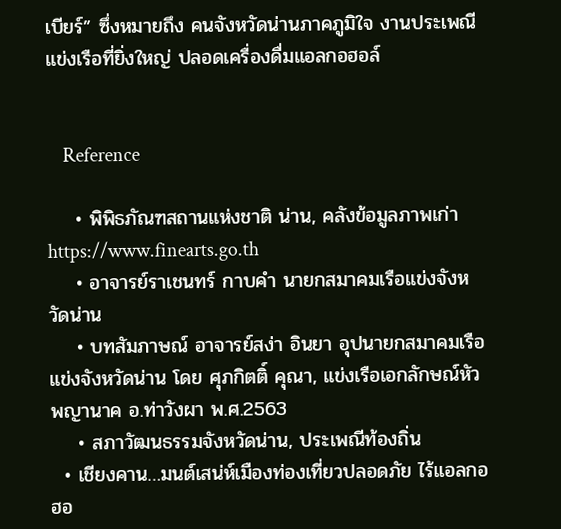เบียร์” ซึ่งหมายถึง คนจังหวัดน่านภาคภูมิใจ งานประเพณีแข่งเรือที่ยิ่งใหญ่ ปลอดเครื่องดื่มแอลกอฮอล์


    Reference

    • พิพิธภัณฑสถานแห่งชาติ น่าน, คลังข้อมูลภาพเก่า https://www.finearts.go.th
    • อาจารย์ราเชนทร์ กาบคำ นายกสมาคมเรือแข่งจังหวัดน่าน
    • บทสัมภาษณ์ อาจารย์สง่า อินยา อุปนายกสมาคมเรือแข่งจังหวัดน่าน โดย ศุภกิตติ์ คุณา, แข่งเรือเอกลักษณ์หัวพญานาค อ.ท่าวังผา พ.ศ.2563
    • สภาวัฒนธรรมจังหวัดน่าน, ประเพณีท้องถิ่น
  • เชียงคาน…มนต์เสน่ห์เมืองท่องเที่ยวปลอดภัย ไร้แอลกอฮอ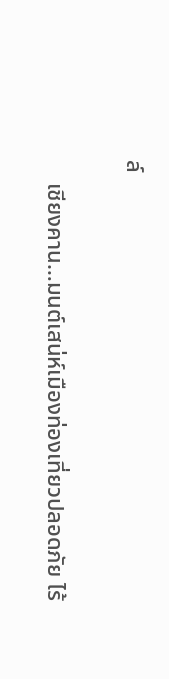ล์

    เชียงคาน…มนต์เสน่ห์เมืองท่องเที่ยวปลอดภัย ไร้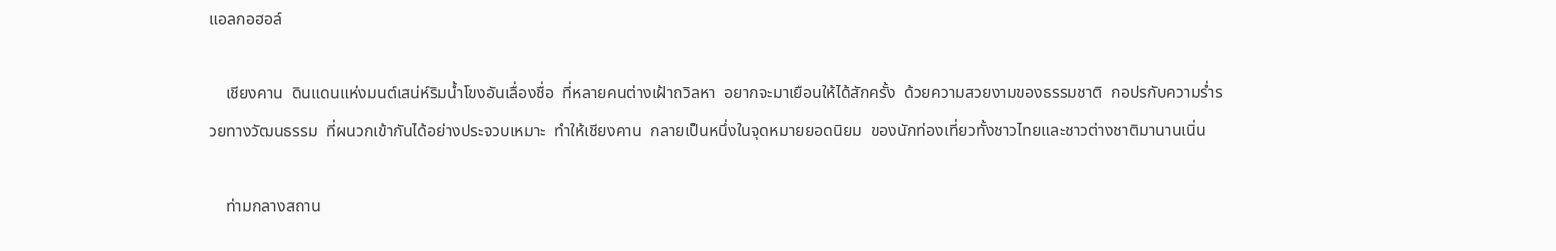แอลกอฮอล์

    เชียงคาน  ดินแดนแห่งมนต์เสน่ห์ริมน้ำโขงอันเลื่องชื่อ  ที่หลายคนต่างเฝ้าถวิลหา  อยากจะมาเยือนให้ได้สักครั้ง  ด้วยความสวยงามของธรรมชาติ  กอปรกับความร่ำรวยทางวัฒนธรรม  ที่ผนวกเข้ากันได้อย่างประจวบเหมาะ  ทำให้เชียงคาน  กลายเป็นหนึ่งในจุดหมายยอดนิยม  ของนักท่องเที่ยวทั้งชาวไทยและชาวต่างชาติมานานเนิ่น

    ท่ามกลางสถาน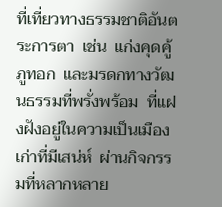ที่เที่ยวทางธรรมชาติอันตระการตา  เช่น  แก่งคุดคู้  ภูทอก  และมรดกทางวัฒนธรรมที่พรั่งพร้อม  ที่แฝงฝังอยู่ในความเป็นเมืองเก่าที่มีเสน่ห์  ผ่านกิจกรรมที่หลากหลาย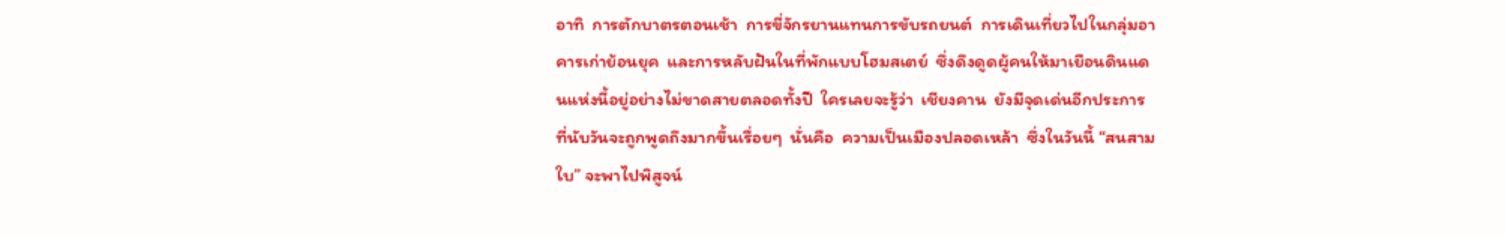อาทิ  การตักบาตรตอนเช้า  การขี่จักรยานแทนการขับรถยนต์  การเดินเที่ยวไปในกลุ่มอาคารเก่าย้อนยุค  และการหลับฝันในที่พักแบบโฮมสเตย์  ซึ่งดึงดูดผู้คนให้มาเยือนดินแดนแห่งนี้อยู่อย่างไม่ขาดสายตลอดทั้งปี  ใครเลยจะรู้ว่า  เชียงคาน  ยังมีจุดเด่นอีกประการ  ที่นับวันจะถูกพูดถึงมากขึ้นเรื่อยๆ  นั่นคือ  ความเป็นเมืองปลอดเหล้า  ซึ่งในวันนี้ “สนสามใบ” จะพาไปพิสูจน์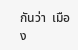กันว่า  เมือง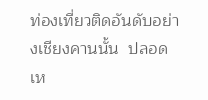ท่องเที่ยวติดอันดับอย่างเชียงคานนั้น  ปลอดเห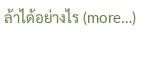ล้าได้อย่างไร (more…)